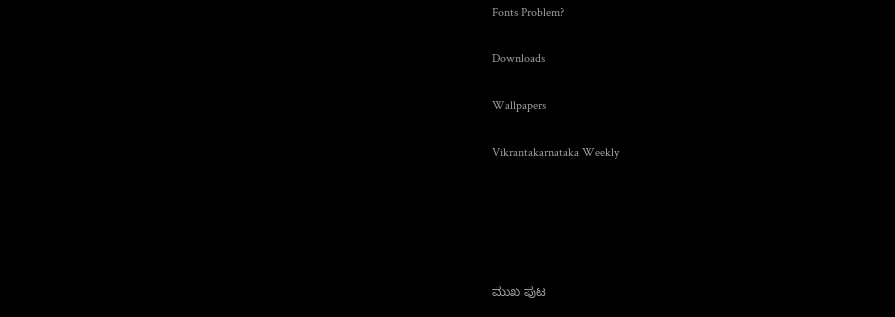Fonts Problem?

Downloads

Wallpapers

Vikrantakarnataka Weekly





ಮುಖ ಪುಟ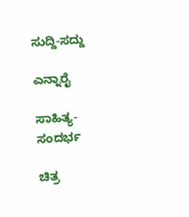ಸುದ್ದಿ-ಸದ್ದು

ಎನ್ನಾರೈ

ಸಾಹಿತ್ಯ-ಸಂದರ್ಭ

ಚಿತ್ರ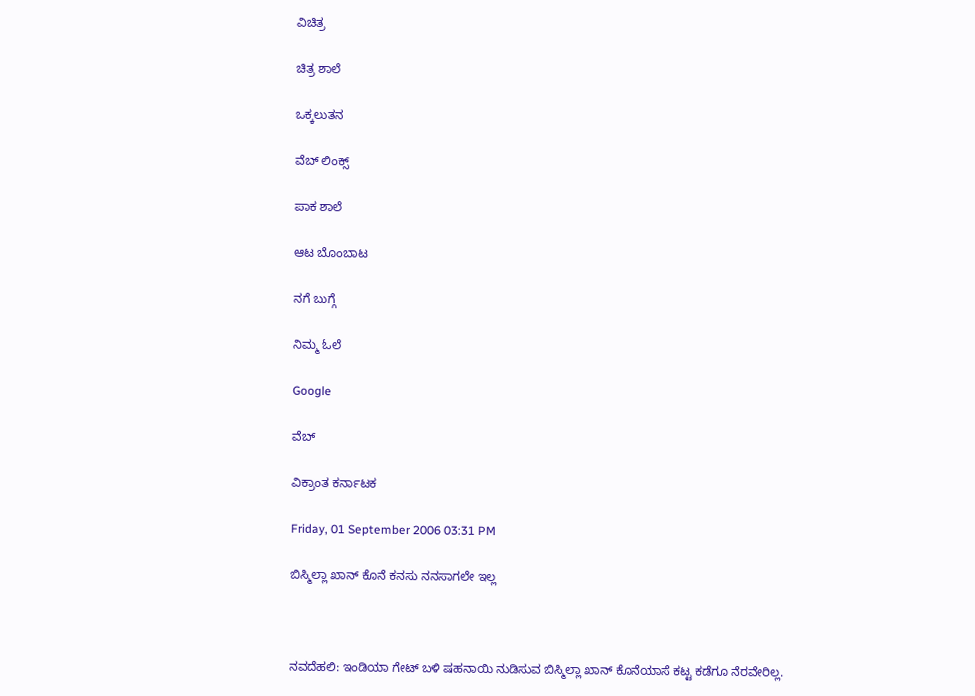ವಿಚಿತ್ರ

ಚಿತ್ರ ಶಾಲೆ

ಒಕ್ಕಲುತನ

ವೆಬ್ ಲಿಂಕ್ಸ್

ಪಾಕ ಶಾಲೆ

ಆಟ ಬೊಂಬಾಟ

ನಗೆ ಬುಗ್ಗೆ

ನಿಮ್ಮ ಓಲೆ

Google

ವೆಬ್

ವಿಕ್ರಾಂತ ಕರ್ನಾಟಕ

Friday, 01 September 2006 03:31 PM

ಬಿಸ್ಮಿಲ್ಲಾ ಖಾನ್ ಕೊನೆ ಕನಸು ನನಸಾಗಲೇ ಇಲ್ಲ



ನವದೆಹಲಿ: ಇಂಡಿಯಾ ಗೇಟ್ ಬಳಿ ಷಹನಾಯಿ ನುಡಿಸುವ ಬಿಸ್ಮಿಲ್ಲಾ ಖಾನ್ ಕೊನೆಯಾಸೆ ಕಟ್ಟ ಕಡೆಗೂ ನೆರವೇರಿಲ್ಲ.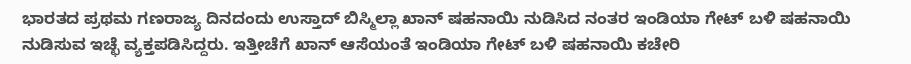ಭಾರತದ ಪ್ರಥಮ ಗಣರಾಜ್ಯ ದಿನದಂದು ಉಸ್ತಾದ್ ಬಿಸ್ಮಿಲ್ಲಾ ಖಾನ್ ಷಹನಾಯಿ ನುಡಿಸಿದ ನಂತರ ಇಂಡಿಯಾ ಗೇಟ್ ಬಳಿ ಷಹನಾಯಿ ನುಡಿಸುವ ಇಚ್ಛೆ ವ್ಯಕ್ತಪಡಿಸಿದ್ದರು. ಇತ್ತೀಚೆಗೆ ಖಾನ್ ಆಸೆಯಂತೆ ಇಂಡಿಯಾ ಗೇಟ್ ಬಳಿ ಷಹನಾಯಿ ಕಚೇರಿ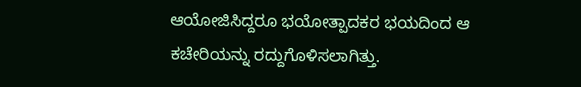ಆಯೋಜಿಸಿದ್ದರೂ ಭಯೋತ್ಪಾದಕರ ಭಯದಿಂದ ಆ ಕಚೇರಿಯನ್ನು ರದ್ದುಗೊಳಿಸಲಾಗಿತ್ತು.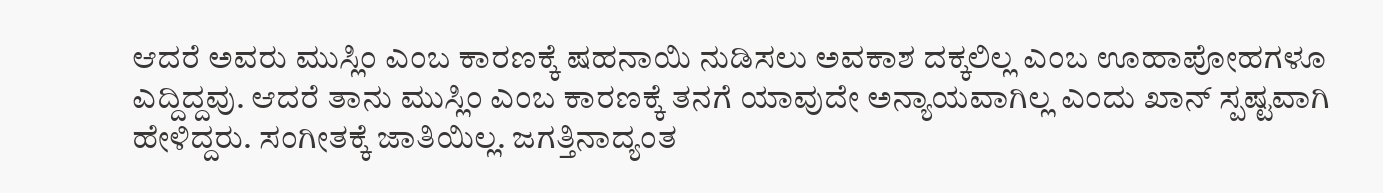ಆದರೆ ಅವರು ಮುಸ್ಲಿಂ ಎಂಬ ಕಾರಣಕ್ಕೆ ಷಹನಾಯಿ ನುಡಿಸಲು ಅವಕಾಶ ದಕ್ಕಲಿಲ್ಲ ಎಂಬ ಊಹಾಪೋಹಗಳೂ ಎದ್ದಿದ್ದವು. ಆದರೆ ತಾನು ಮುಸ್ಲಿಂ ಎಂಬ ಕಾರಣಕ್ಕೆ ತನಗೆ ಯಾವುದೇ ಅನ್ಯಾಯವಾಗಿಲ್ಲ ಎಂದು ಖಾನ್ ಸ್ಪಷ್ಟವಾಗಿ ಹೇಳಿದ್ದರು. ಸಂಗೀತಕ್ಕೆ ಜಾತಿಯಿಲ್ಲ. ಜಗತ್ತಿನಾದ್ಯಂತ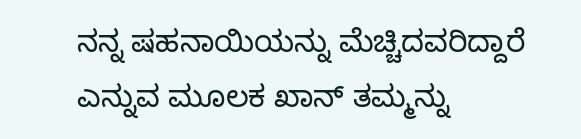ನನ್ನ ಷಹನಾಯಿಯನ್ನು ಮೆಚ್ಚಿದವರಿದ್ದಾರೆ ಎನ್ನುವ ಮೂಲಕ ಖಾನ್ ತಮ್ಮನ್ನು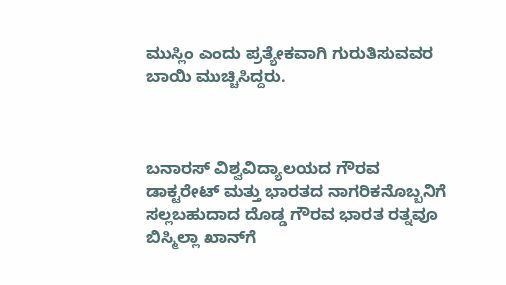ಮುಸ್ಲಿಂ ಎಂದು ಪ್ರತ್ಯೇಕವಾಗಿ ಗುರುತಿಸುವವರ ಬಾಯಿ ಮುಚ್ಚಿಸಿದ್ದರು.



ಬನಾರಸ್ ವಿಶ್ವವಿದ್ಯಾಲಯದ ಗೌರವ ಡಾಕ್ಟರೇಟ್ ಮತ್ತು ಭಾರತದ ನಾಗರಿಕನೊಬ್ಬನಿಗೆ ಸಲ್ಲಬಹುದಾದ ದೊಡ್ಡ ಗೌರವ ಭಾರತ ರತ್ನವೂ ಬಿಸ್ಮಿಲ್ಲಾ ಖಾನ್‌ಗೆ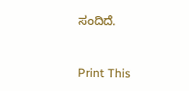ಸಂದಿದೆ.



Print This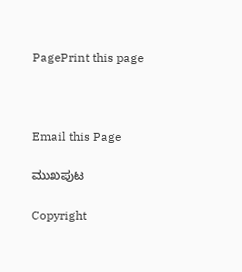PagePrint this page



Email this Page

ಮುಖಪುಟ

Copyright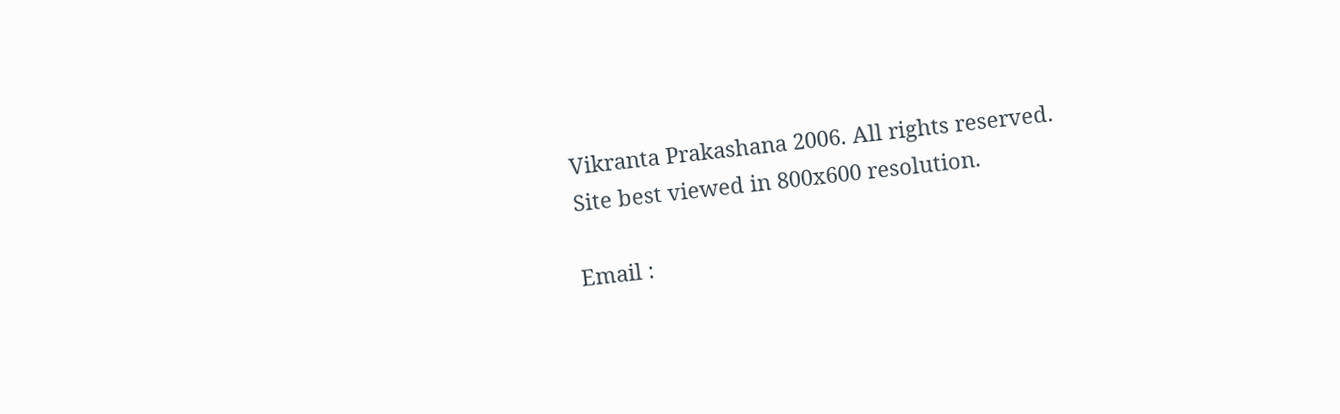Vikranta Prakashana 2006. All rights reserved.
Site best viewed in 800x600 resolution.

Email :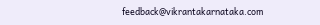feedback@vikrantakarnataka.com